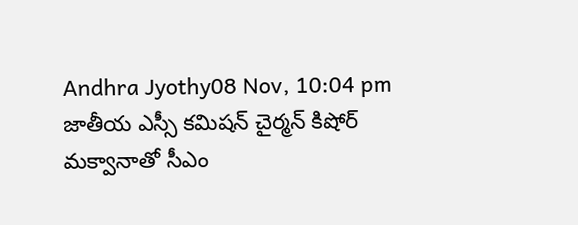Andhra Jyothy08 Nov, 10:04 pm
జాతీయ ఎస్సీ కమిషన్ చైర్మన్ కిషోర్ మక్వానాతో సీఎం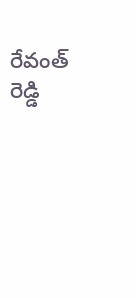రేవంత్ రెడ్డి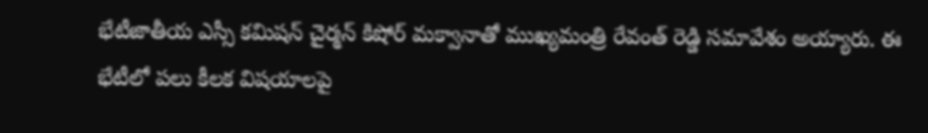భేటీజాతీయ ఎస్సీ కమిషన్ చైర్మన్ కిషోర్ మక్వానాతో ముఖ్యమంత్రి రేవంత్ రెడ్డి సమావేశం అయ్యారు. ఈ భేటీలో పలు కీలక విషయాలపై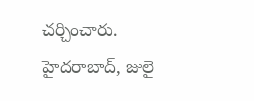చర్చించారు. హైదరాబాద్, జులై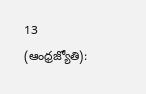13 (ఆంధ్రజ్యోతి):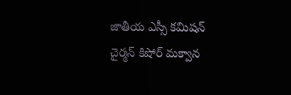జాతీయ ఎస్సీ కమిషన్ చైర్మన్ కిషోర్ మక్వాన